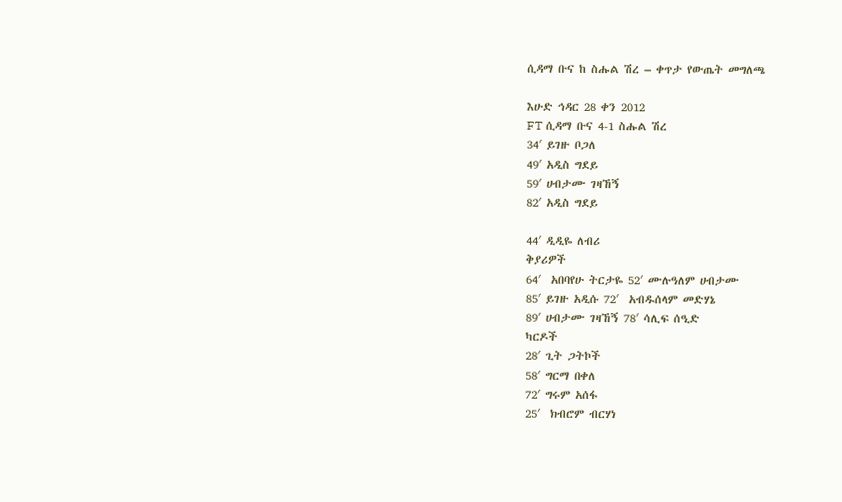ሲዳማ ቡና ከ ስሑል ሽረ – ቀጥታ የውጤት መግለጫ

እሁድ ኅዳር 28 ቀን 2012
FT ሲዳማ ቡና 4-1 ስሑል ሽረ
34′ ይገዙ ቦጋለ
49′ አዲስ ግደይ
59′ ሀብታሙ ገዛኸኝ
82′ አዲስ ግደይ

44′ ዲዲዬ ለብሪ
ቅያሪዎች
64′  አበባየሁ ትርታዬ 52′ ሙሉዓለም ሀብታሙ
85′ ይገዙ አዲሱ 72′  አብዱሰላም መድሃኔ
89′ ሀብታሙ ገዛኸኝ 78′ ሳሊፍ ሰዒድ
ካርዶች
28′ ጊት ጋትኮች
58′ ግርማ በቀለ
72′ ግሩም አሰፋ
25′  ክብሮም ብርሃነ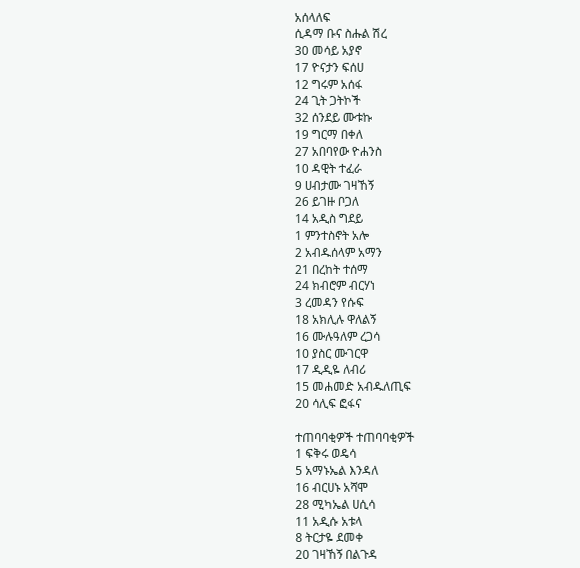አሰላለፍ
ሲዳማ ቡና ስሑል ሽረ
30 መሳይ አያኖ
17 ዮናታን ፍሰሀ
12 ግሩም አሰፋ
24 ጊት ጋትኮች
32 ሰንደይ ሙቱኩ
19 ግርማ በቀለ
27 አበባየው ዮሐንስ
10 ዳዊት ተፈራ
9 ሀብታሙ ገዛኸኝ
26 ይገዙ ቦጋለ
14 አዲስ ግደይ
1 ምንተስኖት አሎ
2 አብዱሰላም አማን
21 በረከት ተሰማ
24 ክብሮም ብርሃነ
3 ረመዳን የሱፍ
18 አክሊሉ ዋለልኝ
16 ሙሉዓለም ረጋሳ
10 ያስር ሙገርዋ
17 ዲዲዬ ለብሪ
15 መሐመድ አብዱለጢፍ
20 ሳሊፍ ፎፋና

ተጠባባቂዎች ተጠባባቂዎች
1 ፍቅሩ ወዴሳ
5 አማኑኤል እንዳለ
16 ብርሀኑ አሻሞ
28 ሚካኤል ሀሲሳ
11 አዲሱ አቱላ
8 ትርታዬ ደመቀ
20 ገዛኸኝ በልጉዳ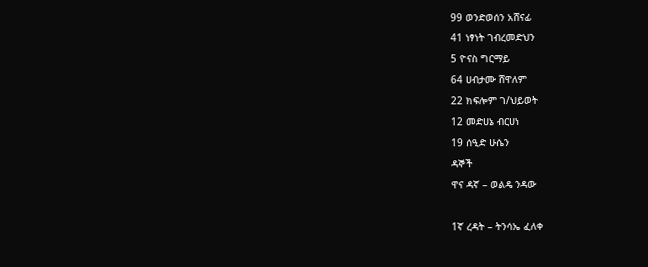99 ወንድወሰን አሸናፊ
41 ነፃነት ገብረመድህን
5 ዮናስ ግርማይ
64 ሀብታሙ ሸዋለም
22 ክፍሎም ገ/ህይወት
12 መድሀኔ ብርሀነ
19 ሰዒድ ሁሴን
ዳኞች
ዋና ዳኛ – ወልዴ ንዳው

1ኛ ረዳት – ትንሳኤ ፈለቀ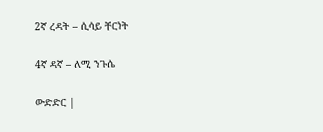2ኛ ረዳት – ሲሳይ ቸርነት

4ኛ ዳኛ – ለሚ ንጉሴ

ውድድር |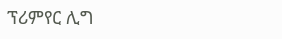ፕሪምየር ሊግ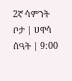2ኛ ሳምንት
ቦታ | ሀዋሳ
ሰዓት | 9:00